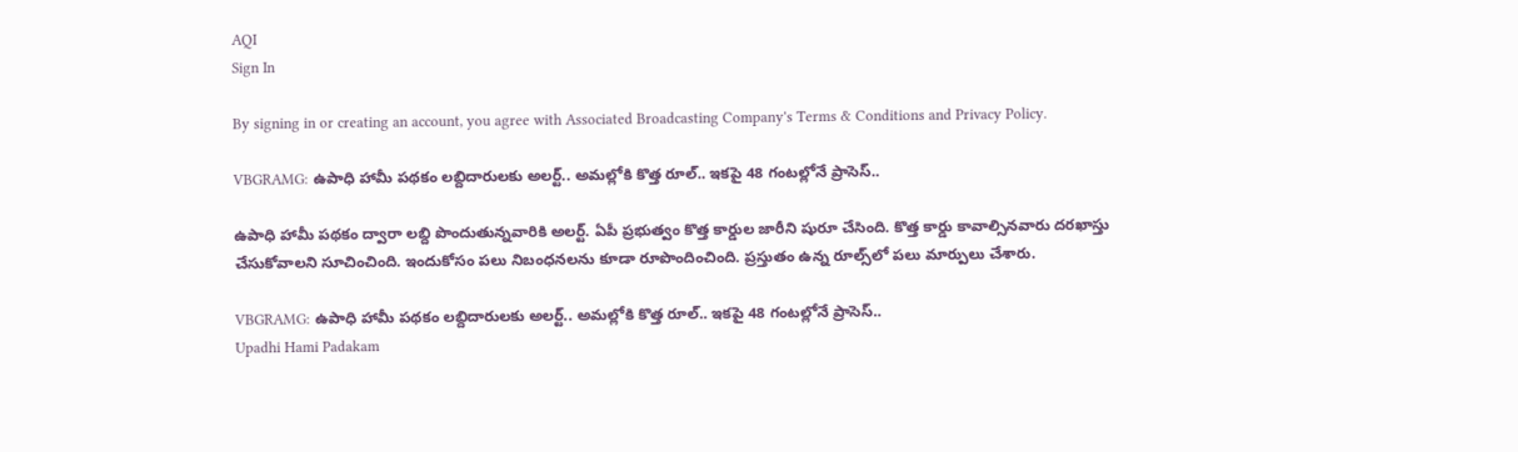AQI
Sign In

By signing in or creating an account, you agree with Associated Broadcasting Company's Terms & Conditions and Privacy Policy.

VBGRAMG: ఉపాధి హామీ పథకం లబ్దిదారులకు అలర్ట్.. అమల్లోకి కొత్త రూల్.. ఇకపై 48 గంటల్లోనే ప్రాసెస్..

ఉపాధి హామీ పథకం ద్వారా లబ్ది పొందుతున్నవారికి అలర్ట్. ఏపీ ప్రభుత్వం కొత్త కార్డుల జారీని షురూ చేసింది. కొత్త కార్డు కావాల్సినవారు దరఖాస్తు చేసుకోవాలని సూచించింది. ఇందుకోసం పలు నిబంధనలను కూడా రూపొందించింది. ప్రస్తుతం ఉన్న రూల్స్‌లో పలు మార్పులు చేశారు.

VBGRAMG: ఉపాధి హామీ పథకం లబ్దిదారులకు అలర్ట్.. అమల్లోకి కొత్త రూల్.. ఇకపై 48 గంటల్లోనే ప్రాసెస్..
Upadhi Hami Padakam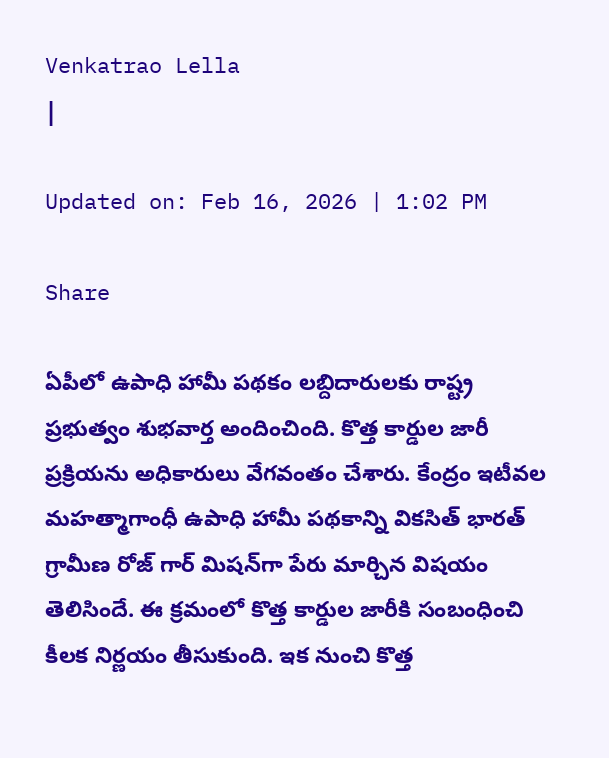Venkatrao Lella
|

Updated on: Feb 16, 2026 | 1:02 PM

Share

ఏపీలో ఉపాధి హామీ పథకం లబ్దిదారులకు రాష్ట్ర ప్రభుత్వం శుభవార్త అందించింది. కొత్త కార్డుల జారీ ప్రక్రియను అధికారులు వేగవంతం చేశారు. కేంద్రం ఇటీవల మహత్మాగాంధీ ఉపాధి హామీ పథకాన్ని వికసిత్ భారత్ గ్రామీణ రోజ్ గార్ మిషన్‌గా పేరు మార్చిన విషయం తెలిసిందే. ఈ క్రమంలో కొత్త కార్డుల జారీకి సంబంధించి కీలక నిర్ణయం తీసుకుంది. ఇక నుంచి కొత్త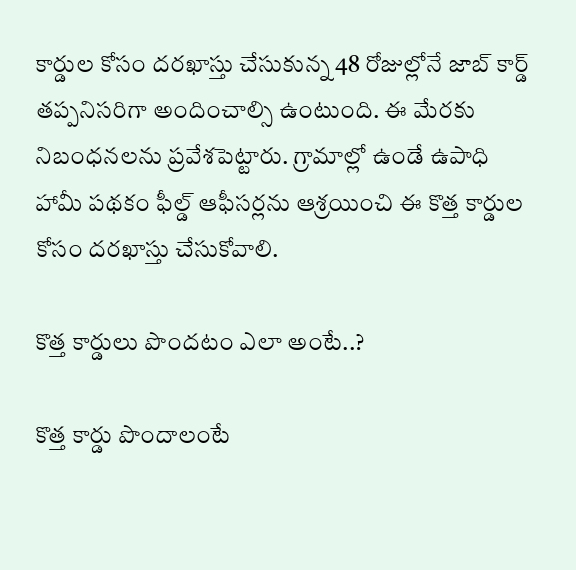కార్డుల కోసం దరఖాస్తు చేసుకున్న 48 రోజుల్లోనే జాబ్ కార్డ్ తప్పనిసరిగా అందించాల్సి ఉంటుంది. ఈ మేరకు నిబంధనలను ప్రవేశపెట్టారు. గ్రామాల్లో ఉండే ఉపాధి హామీ పథకం ఫీల్డ్ ఆఫీసర్లను ఆశ్రయించి ఈ కొత్త కార్డుల కోసం దరఖాస్తు చేసుకోవాలి.

కొత్త కార్డులు పొందటం ఎలా అంటే..?

కొత్త కార్డు పొందాలంటే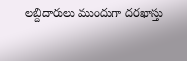లబ్దిదారులు ముందుగా దరఖాస్తు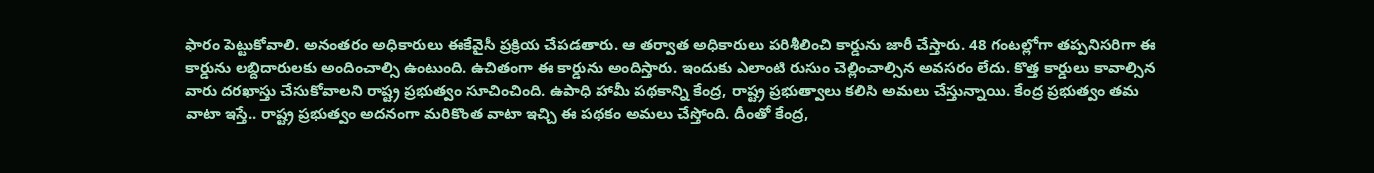ఫారం పెట్టుకోవాలి. అనంతరం అధికారులు ఈకేవైసీ ప్రక్రియ చేపడతారు. ఆ తర్వాత అధికారులు పరిశీలించి కార్డును జారీ చేస్తారు. 48 గంటల్లోగా తప్పనిసరిగా ఈ కార్డును లబ్దిదారులకు అందించాల్సి ఉంటుంది. ఉచితంగా ఈ కార్డును అందిస్తారు. ఇందుకు ఎలాంటి రుసుం చెల్లించాల్సిన అవసరం లేదు. కొత్త కార్డులు కావాల్సిన వారు దరఖాస్తు చేసుకోవాలని రాష్ట్ర ప్రభుత్వం సూచించింది. ఉపాధి హామీ పథకాన్ని కేంద్ర, రాష్ట్ర ప్రభుత్వాలు కలిసి అమలు చేస్తున్నాయి. కేంద్ర ప్రభుత్వం తమ వాటా ఇస్తే.. రాష్ట్ర ప్రభుత్వం అదనంగా మరికొంత వాటా ఇచ్చి ఈ పథకం అమలు చేస్తోంది. దీంతో కేంద్ర,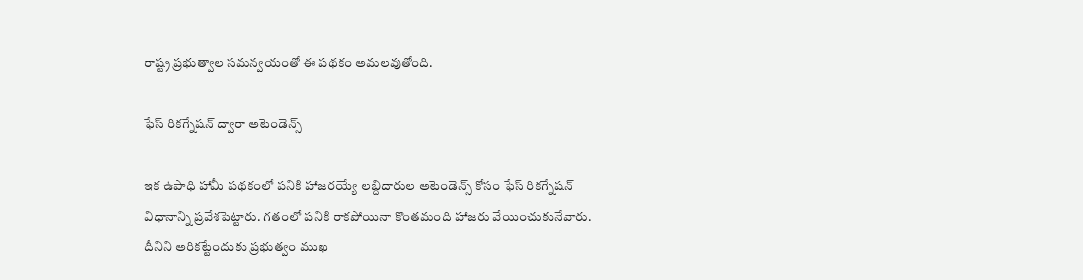రాష్ట్ర ప్రభుత్వాల సమన్వయంతో ఈ పథకం అమలవుతోంది.

ఫేస్ రికగ్నేషన్ ద్వారా అటెండెన్స్

ఇక ఉపాధి హామీ పథకంలో పనికి హాజరయ్యే లబ్దిదారుల అటెండెన్స్ కోసం ఫేస్ రికగ్నేషన్ విధానాన్ని ప్రవేశపెట్టారు. గతంలో పనికి రాకపోయినా కొంతమంది హాజరు వేయించుకునేవారు. దీనిని అరికట్టేందుకు ప్రభుత్వం ముఖ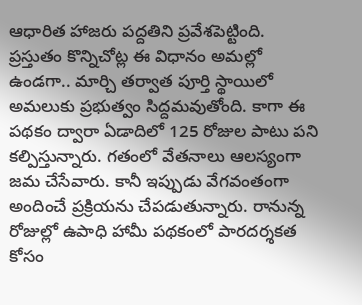ఆధారిత హాజరు పద్దతిని ప్రవేశపెట్టింది. ప్రస్తుతం కొన్నిచోట్ల ఈ విధానం అమల్లో ఉండగా.. మార్చి తర్వాత పూర్తి స్థాయిలో అమలుకు ప్రభుత్వం సిద్దమవుతోంది. కాగా ఈ పథకం ద్వారా ఏడాదిలో 125 రోజుల పాటు పని కల్పిస్తున్నారు. గతంలో వేతనాలు ఆలస్యంగా జమ చేసేవారు. కానీ ఇప్పుడు వేగవంతంగా అందించే ప్రక్రియను చేపడుతున్నారు. రానున్న రోజుల్లో ఉపాధి హామీ పథకంలో పారదర్శకత కోసం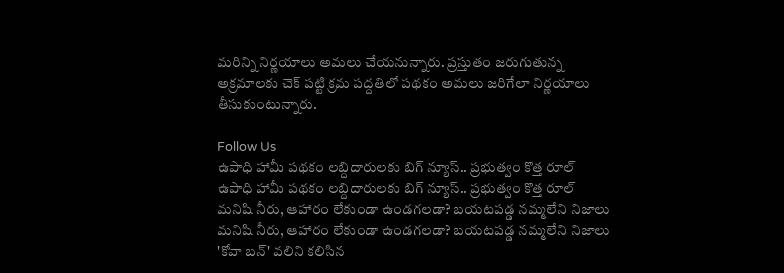మరిన్ని నిర్ణయాలు అమలు చేయనున్నారు. ప్రస్తుతం జరుగుతున్న అక్రమాలకు చెక్ పట్టి క్రమ పద్దతిలో పథకం అమలు జరిగేలా నిర్ణయాలు తీసుకుంటున్నారు.

Follow Us
ఉపాధి హామీ పథకం లబ్దిదారులకు బిగ్ న్యూస్.. ప్రభుత్వం కొత్త రూల్
ఉపాధి హామీ పథకం లబ్దిదారులకు బిగ్ న్యూస్.. ప్రభుత్వం కొత్త రూల్
మనిషి నీరు, ఆహారం లేకుండా ఉండగలడా? బయటపడ్డ నమ్మలేని నిజాలు
మనిషి నీరు, ఆహారం లేకుండా ఉండగలడా? బయటపడ్డ నమ్మలేని నిజాలు
'కోవా బన్' వలిని కలిసిన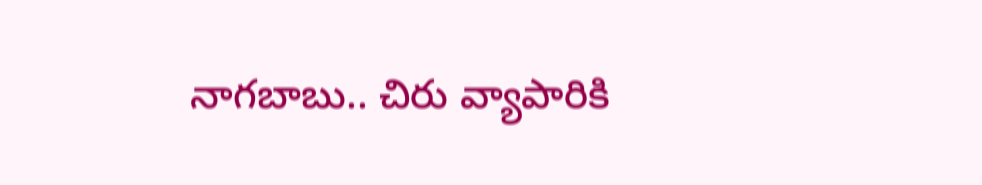నాగబాబు.. చిరు వ్యాపారికి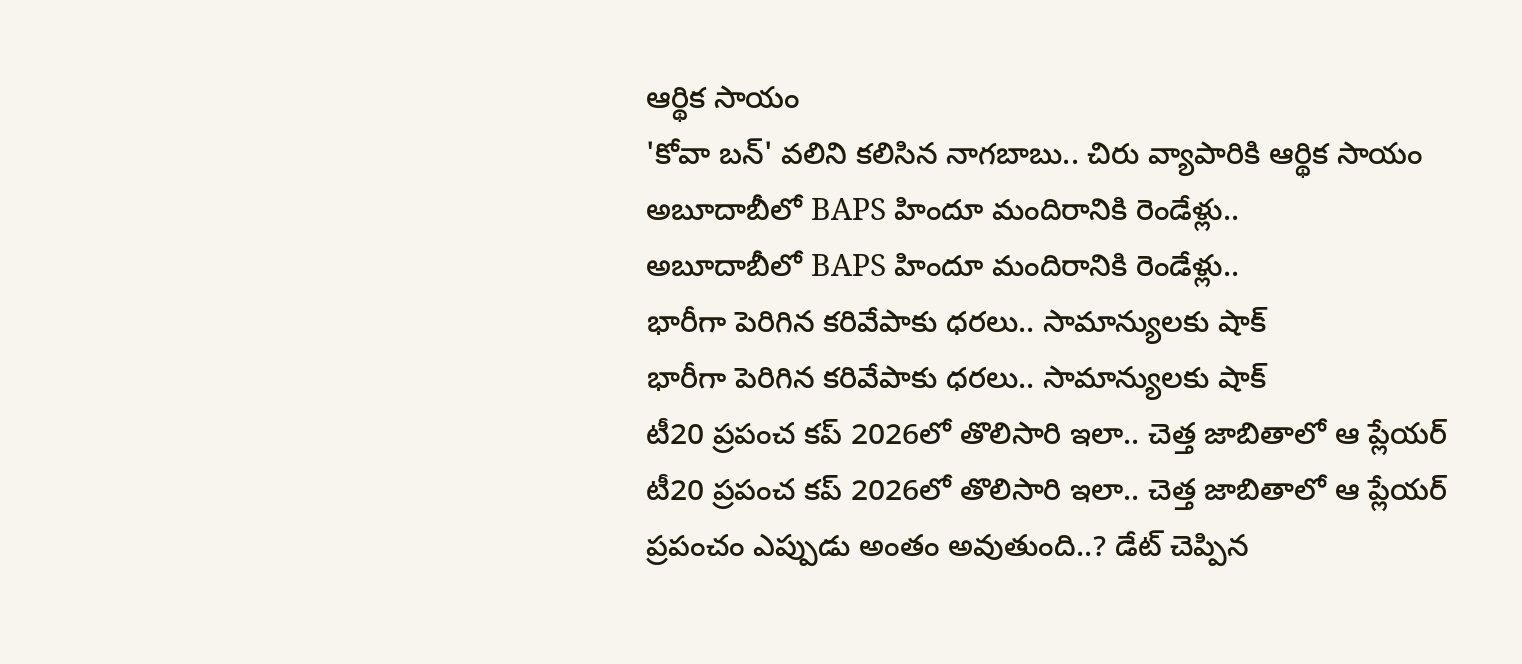ఆర్థిక సాయం
'కోవా బన్' వలిని కలిసిన నాగబాబు.. చిరు వ్యాపారికి ఆర్థిక సాయం
అబూదాబీలో BAPS హిందూ మందిరానికి రెండేళ్లు..
అబూదాబీలో BAPS హిందూ మందిరానికి రెండేళ్లు..
భారీగా పెరిగిన కరివేపాకు ధరలు.. సామాన్యులకు షాక్
భారీగా పెరిగిన కరివేపాకు ధరలు.. సామాన్యులకు షాక్
టీ20 ప్రపంచ కప్‌ 2026లో తొలిసారి ఇలా.. చెత్త జాబితాలో ఆ ప్లేయర్
టీ20 ప్రపంచ కప్‌ 2026లో తొలిసారి ఇలా.. చెత్త జాబితాలో ఆ ప్లేయర్
ప్రపంచం ఎప్పుడు అంతం అవుతుంది..? డేట్ చెప్పిన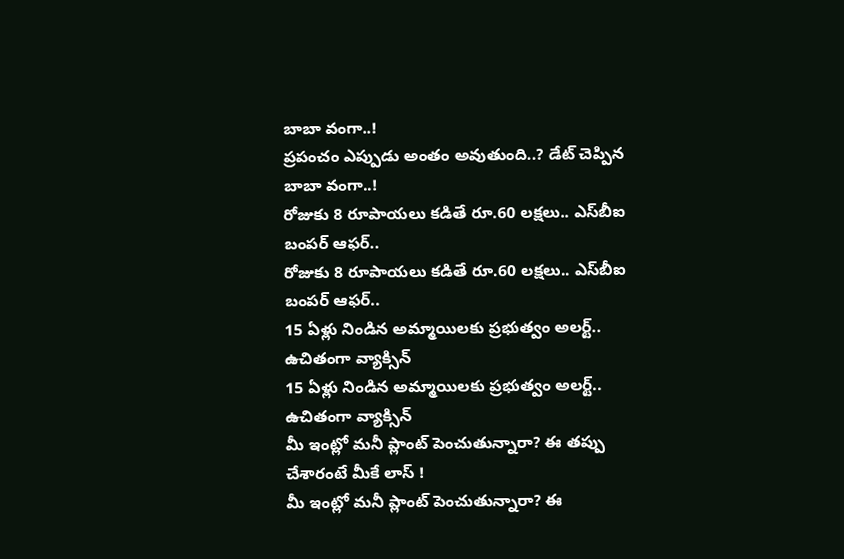బాబా వంగా..!
ప్రపంచం ఎప్పుడు అంతం అవుతుంది..? డేట్ చెప్పిన బాబా వంగా..!
రోజుకు 8 రూపాయలు కడితే రూ.60 లక్షలు.. ఎస్‌బీఐ బంపర్ ఆఫర్..
రోజుకు 8 రూపాయలు కడితే రూ.60 లక్షలు.. ఎస్‌బీఐ బంపర్ ఆఫర్..
15 ఏళ్లు నిండిన అమ్మాయిలకు ప్రభుత్వం అలర్ట్.. ఉచితంగా వ్యాక్సిన్
15 ఏళ్లు నిండిన అమ్మాయిలకు ప్రభుత్వం అలర్ట్.. ఉచితంగా వ్యాక్సిన్
మీ ఇంట్లో మనీ ప్లాంట్ పెంచుతున్నారా? ఈ తప్పు చేశారంటే మీకే లాస్ !
మీ ఇంట్లో మనీ ప్లాంట్ పెంచుతున్నారా? ఈ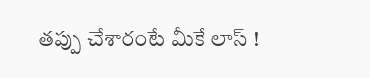తప్పు చేశారంటే మీకే లాస్ !